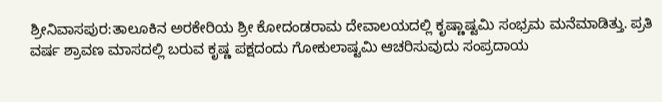ಶ್ರೀನಿವಾಸಪುರ:ತಾಲೂಕಿನ ಅರಕೇರಿಯ ಶ್ರೀ ಕೋದಂಡರಾಮ ದೇವಾಲಯದಲ್ಲಿ ಕೃಷ್ಣಾಷ್ಟಮಿ ಸಂಭ್ರಮ ಮನೆಮಾಡಿತ್ತು. ಪ್ರತಿ ವರ್ಷ ಶ್ರಾವಣ ಮಾಸದಲ್ಲಿ ಬರುವ ಕೃಷ್ಣ ಪಕ್ಷದಂದು ಗೋಕುಲಾಷ್ಟಮಿ ಆಚರಿಸುವುದು ಸಂಪ್ರದಾಯ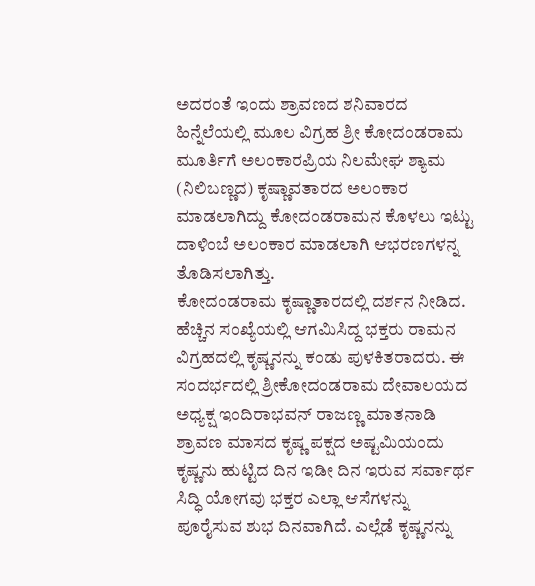ಅದರಂತೆ ಇಂದು ಶ್ರಾವಣದ ಶನಿವಾರದ ಹಿನ್ನೆಲೆಯಲ್ಲಿ ಮೂಲ ವಿಗ್ರಹ ಶ್ರೀ ಕೋದಂಡರಾಮ ಮೂರ್ತಿಗೆ ಅಲಂಕಾರಪ್ರಿಯ ನಿಲಮೇಘ ಶ್ಯಾಮ (ನಿಲಿಬಣ್ಣದ) ಕೃಷ್ಣಾವತಾರದ ಅಲಂಕಾರ ಮಾಡಲಾಗಿದ್ದು ಕೋದಂಡರಾಮನ ಕೊಳಲು ಇಟ್ಟು ದಾಳಿಂಬೆ ಅಲಂಕಾರ ಮಾಡಲಾಗಿ ಆಭರಣಗಳನ್ನ ತೊಡಿಸಲಾಗಿತ್ತು.
ಕೋದಂಡರಾಮ ಕೃಷ್ಣಾತಾರದಲ್ಲಿ ದರ್ಶನ ನೀಡಿದ.
ಹೆಚ್ಚಿನ ಸಂಖ್ಯೆಯಲ್ಲಿ ಆಗಮಿಸಿದ್ದ ಭಕ್ತರು ರಾಮನ ವಿಗ್ರಹದಲ್ಲಿ ಕೃಷ್ಣನನ್ನು ಕಂಡು ಪುಳಕಿತರಾದರು. ಈ ಸಂದರ್ಭದಲ್ಲಿ ಶ್ರೀಕೋದಂಡರಾಮ ದೇವಾಲಯದ ಅಧ್ಯಕ್ಷ ಇಂದಿರಾಭವನ್ ರಾಜಣ್ಣ ಮಾತನಾಡಿ ಶ್ರಾವಣ ಮಾಸದ ಕೃಷ್ಣ ಪಕ್ಷದ ಅಷ್ಟಮಿಯಂದು ಕೃಷ್ಣನು ಹುಟ್ಟಿದ ದಿನ ಇಡೀ ದಿನ ಇರುವ ಸರ್ವಾರ್ಥ ಸಿದ್ಧಿ ಯೋಗವು ಭಕ್ತರ ಎಲ್ಲಾ ಆಸೆಗಳನ್ನು ಪೂರೈಸುವ ಶುಭ ದಿನವಾಗಿದೆ. ಎಲ್ಲೆಡೆ ಕೃಷ್ಣನನ್ನು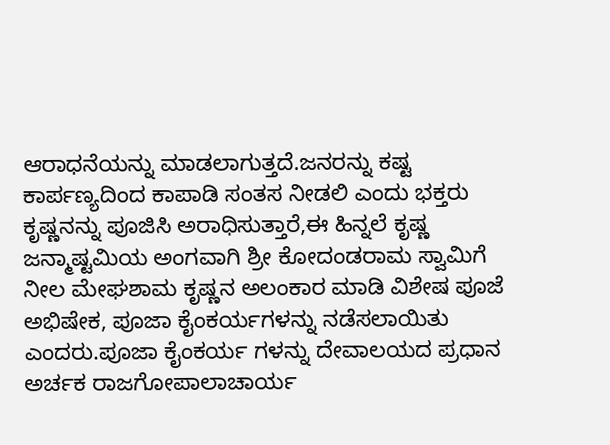ಆರಾಧನೆಯನ್ನು ಮಾಡಲಾಗುತ್ತದೆ.ಜನರನ್ನು ಕಷ್ಟ ಕಾರ್ಪಣ್ಯದಿಂದ ಕಾಪಾಡಿ ಸಂತಸ ನೀಡಲಿ ಎಂದು ಭಕ್ತರು ಕೃಷ್ಣನನ್ನು ಪೂಜಿಸಿ ಅರಾಧಿಸುತ್ತಾರೆ,ಈ ಹಿನ್ನಲೆ ಕೃಷ್ಣ ಜನ್ಮಾಷ್ಟಮಿಯ ಅಂಗವಾಗಿ ಶ್ರೀ ಕೋದಂಡರಾಮ ಸ್ವಾಮಿಗೆ ನೀಲ ಮೇಘಶಾಮ ಕೃಷ್ಣನ ಅಲಂಕಾರ ಮಾಡಿ ವಿಶೇಷ ಪೂಜೆ ಅಭಿಷೇಕ, ಪೂಜಾ ಕೈಂಕರ್ಯಗಳನ್ನು ನಡೆಸಲಾಯಿತು ಎಂದರು.ಪೂಜಾ ಕೈಂಕರ್ಯ ಗಳನ್ನು ದೇವಾಲಯದ ಪ್ರಧಾನ ಅರ್ಚಕ ರಾಜಗೋಪಾಲಾಚಾರ್ಯ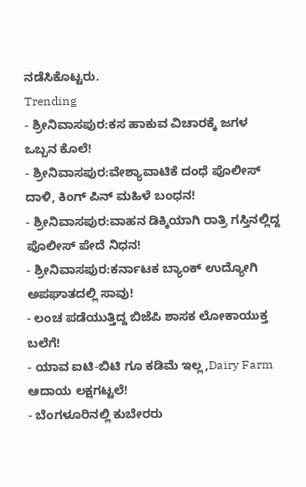ನಡೆಸಿಕೊಟ್ಟರು.
Trending
- ಶ್ರೀನಿವಾಸಪುರ:ಕಸ ಹಾಕುವ ವಿಚಾರಕ್ಕೆ ಜಗಳ ಒಬ್ಬನ ಕೊಲೆ!
- ಶ್ರೀನಿವಾಸಪುರ:ವೇಶ್ಯಾವಾಟಿಕೆ ದಂಧೆ ಪೊಲೀಸ್ ದಾಳಿ, ಕಿಂಗ್ ಪಿನ್ ಮಹಿಳೆ ಬಂಧನ!
- ಶ್ರೀನಿವಾಸಪುರ:ವಾಹನ ಡಿಕ್ಕಿಯಾಗಿ ರಾತ್ರಿ ಗಸ್ತಿನಲ್ಲಿದ್ದ ಪೊಲೀಸ್ ಪೇದೆ ನಿಧನ!
- ಶ್ರೀನಿವಾಸಪುರ:ಕರ್ನಾಟಕ ಬ್ಯಾಂಕ್ ಉದ್ಯೋಗಿ ಅಪಘಾತದಲ್ಲಿ ಸಾವು!
- ಲಂಚ ಪಡೆಯುತ್ತಿದ್ದ ಬಿಜೆಪಿ ಶಾಸಕ ಲೋಕಾಯುಕ್ತ ಬಲೆಗೆ!
- ಯಾವ ಐಟಿ-ಬಿಟಿ ಗೂ ಕಡಿಮೆ ಇಲ್ಲ,Dairy Farm ಆದಾಯ ಲಕ್ಷಗಟ್ಟಲೆ!
- ಬೆಂಗಳೂರಿನಲ್ಲಿ ಕುಬೇರರು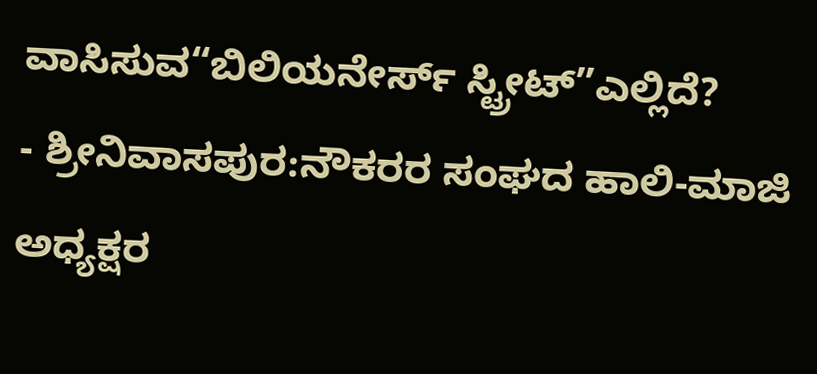ವಾಸಿಸುವ“ಬಿಲಿಯನೇರ್ಸ್ ಸ್ಟ್ರೀಟ್”ಎಲ್ಲಿದೆ?
- ಶ್ರೀನಿವಾಸಪುರ:ನೌಕರರ ಸಂಘದ ಹಾಲಿ-ಮಾಜಿ ಅಧ್ಯಕ್ಷರ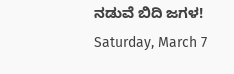ನಡುವೆ ಬಿದಿ ಜಗಳ!
Saturday, March 7